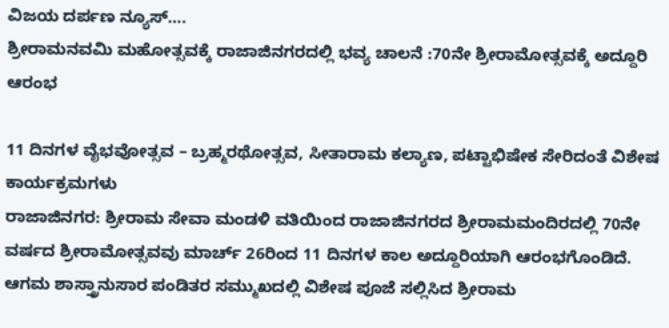ವಿಜಯ ದರ್ಪಣ ನ್ಯೂಸ್….
ಶ್ರೀರಾಮನವಮಿ ಮಹೋತ್ಸವಕ್ಕೆ ರಾಜಾಜಿನಗರದಲ್ಲಿ ಭವ್ಯ ಚಾಲನೆ :70ನೇ ಶ್ರೀರಾಮೋತ್ಸವಕ್ಕೆ ಅದ್ದೂರಿ ಆರಂಭ

11 ದಿನಗಳ ವೈಭವೋತ್ಸವ – ಬ್ರಹ್ಮರಥೋತ್ಸವ, ಸೀತಾರಾಮ ಕಲ್ಯಾಣ, ಪಟ್ಟಾಭಿಷೇಕ ಸೇರಿದಂತೆ ವಿಶೇಷ ಕಾರ್ಯಕ್ರಮಗಳು
ರಾಜಾಜಿನಗರ: ಶ್ರೀರಾಮ ಸೇವಾ ಮಂಡಳಿ ವತಿಯಿಂದ ರಾಜಾಜಿನಗರದ ಶ್ರೀರಾಮಮಂದಿರದಲ್ಲಿ 70ನೇ ವರ್ಷದ ಶ್ರೀರಾಮೋತ್ಸವವು ಮಾರ್ಚ್ 26ರಿಂದ 11 ದಿನಗಳ ಕಾಲ ಅದ್ದೂರಿಯಾಗಿ ಆರಂಭಗೊಂಡಿದೆ.
ಆಗಮ ಶಾಸ್ತ್ರಾನುಸಾರ ಪಂಡಿತರ ಸಮ್ಮುಖದಲ್ಲಿ ವಿಶೇಷ ಪೂಜೆ ಸಲ್ಲಿಸಿದ ಶ್ರೀರಾಮ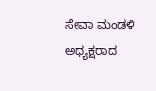ಸೇವಾ ಮಂಡಳಿ ಅಧ್ಯಕ್ಷರಾದ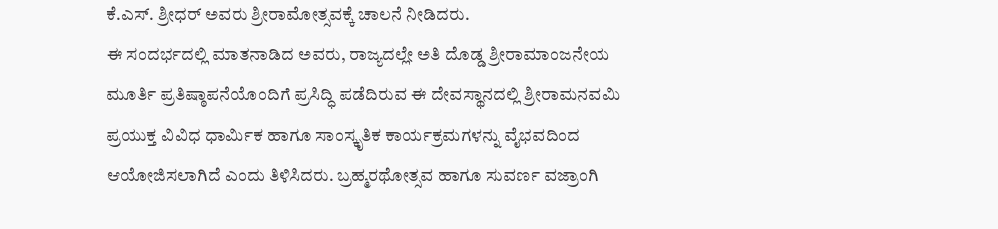ಕೆ.ಎಸ್. ಶ್ರೀಧರ್ ಅವರು ಶ್ರೀರಾಮೋತ್ಸವಕ್ಕೆ ಚಾಲನೆ ನೀಡಿದರು.
ಈ ಸಂದರ್ಭದಲ್ಲಿ ಮಾತನಾಡಿದ ಅವರು, ರಾಜ್ಯದಲ್ಲೇ ಅತಿ ದೊಡ್ಡ ಶ್ರೀರಾಮಾಂಜನೇಯ ಮೂರ್ತಿ ಪ್ರತಿಷ್ಠಾಪನೆಯೊಂದಿಗೆ ಪ್ರಸಿದ್ಧಿ ಪಡೆದಿರುವ ಈ ದೇವಸ್ಥಾನದಲ್ಲಿ ಶ್ರೀರಾಮನವಮಿ ಪ್ರಯುಕ್ತ ವಿವಿಧ ಧಾರ್ಮಿಕ ಹಾಗೂ ಸಾಂಸ್ಕೃತಿಕ ಕಾರ್ಯಕ್ರಮಗಳನ್ನು ವೈಭವದಿಂದ ಆಯೋಜಿಸಲಾಗಿದೆ ಎಂದು ತಿಳಿಸಿದರು. ಬ್ರಹ್ಮರಥೋತ್ಸವ ಹಾಗೂ ಸುವರ್ಣ ವಜ್ರಾಂಗಿ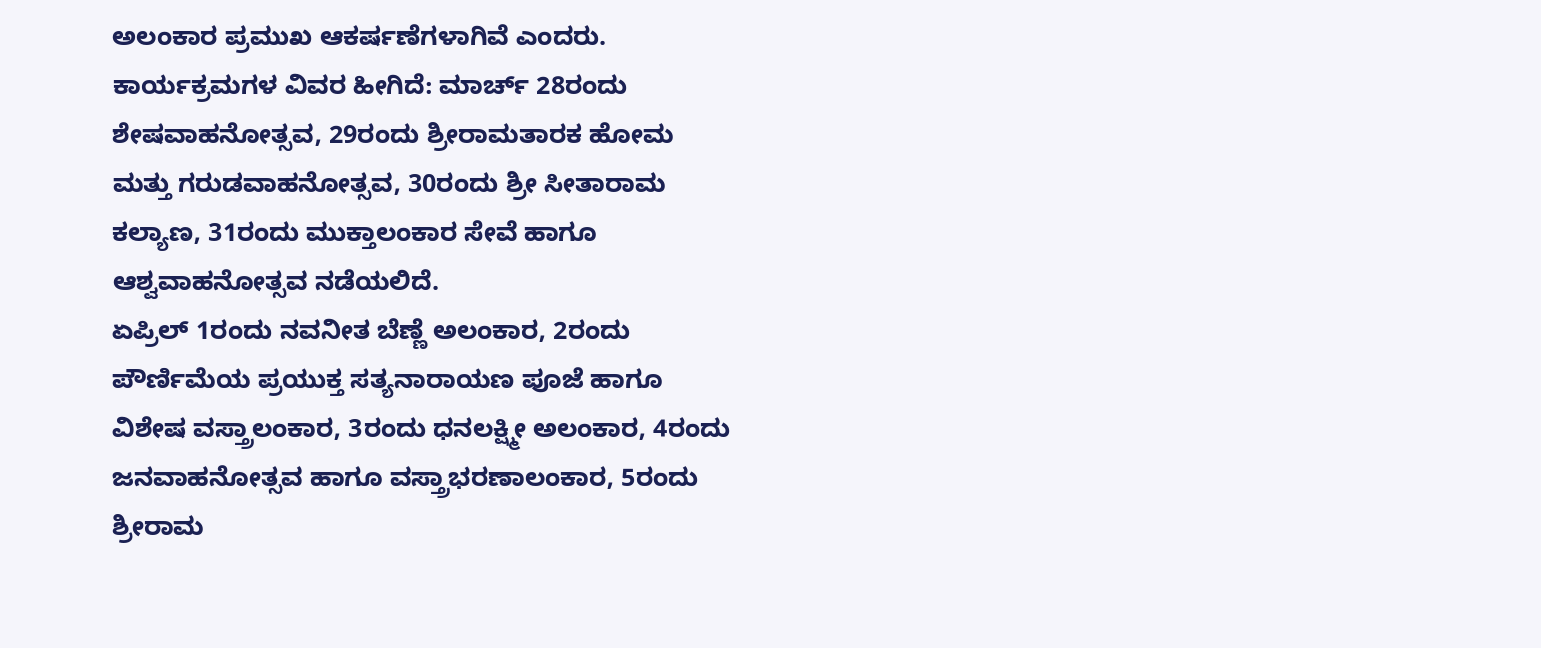ಅಲಂಕಾರ ಪ್ರಮುಖ ಆಕರ್ಷಣೆಗಳಾಗಿವೆ ಎಂದರು.
ಕಾರ್ಯಕ್ರಮಗಳ ವಿವರ ಹೀಗಿದೆ: ಮಾರ್ಚ್ 28ರಂದು ಶೇಷವಾಹನೋತ್ಸವ, 29ರಂದು ಶ್ರೀರಾಮತಾರಕ ಹೋಮ ಮತ್ತು ಗರುಡವಾಹನೋತ್ಸವ, 30ರಂದು ಶ್ರೀ ಸೀತಾರಾಮ ಕಲ್ಯಾಣ, 31ರಂದು ಮುಕ್ತಾಲಂಕಾರ ಸೇವೆ ಹಾಗೂ ಆಶ್ವವಾಹನೋತ್ಸವ ನಡೆಯಲಿದೆ.
ಏಪ್ರಿಲ್ 1ರಂದು ನವನೀತ ಬೆಣ್ಣೆ ಅಲಂಕಾರ, 2ರಂದು ಪೌರ್ಣಿಮೆಯ ಪ್ರಯುಕ್ತ ಸತ್ಯನಾರಾಯಣ ಪೂಜೆ ಹಾಗೂ ವಿಶೇಷ ವಸ್ತ್ರಾಲಂಕಾರ, 3ರಂದು ಧನಲಕ್ಷ್ಮೀ ಅಲಂಕಾರ, 4ರಂದು ಜನವಾಹನೋತ್ಸವ ಹಾಗೂ ವಸ್ತ್ರಾಭರಣಾಲಂಕಾರ, 5ರಂದು ಶ್ರೀರಾಮ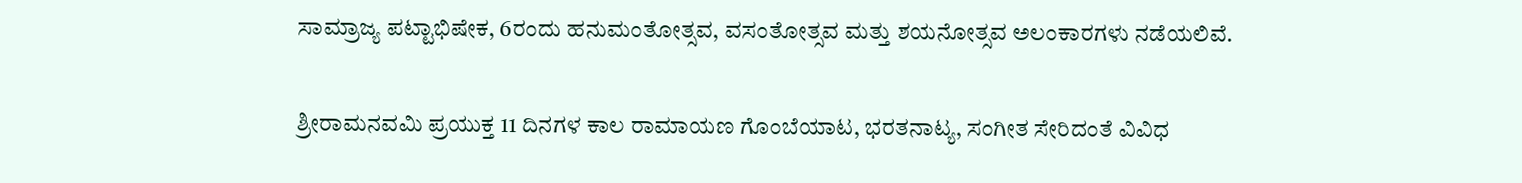ಸಾಮ್ರಾಜ್ಯ ಪಟ್ಟಾಭಿಷೇಕ, 6ರಂದು ಹನುಮಂತೋತ್ಸವ, ವಸಂತೋತ್ಸವ ಮತ್ತು ಶಯನೋತ್ಸವ ಅಲಂಕಾರಗಳು ನಡೆಯಲಿವೆ.

ಶ್ರೀರಾಮನವಮಿ ಪ್ರಯುಕ್ತ 11 ದಿನಗಳ ಕಾಲ ರಾಮಾಯಣ ಗೊಂಬೆಯಾಟ, ಭರತನಾಟ್ಯ, ಸಂಗೀತ ಸೇರಿದಂತೆ ವಿವಿಧ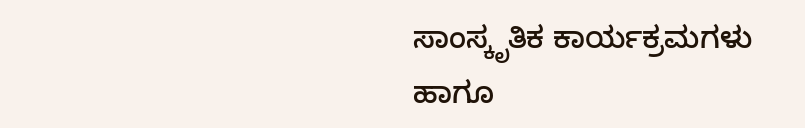ಸಾಂಸ್ಕೃತಿಕ ಕಾರ್ಯಕ್ರಮಗಳು ಹಾಗೂ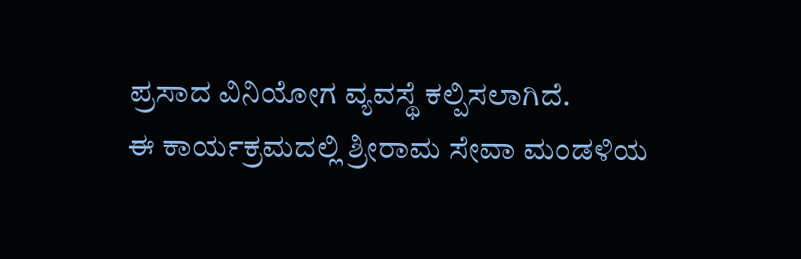ಪ್ರಸಾದ ವಿನಿಯೋಗ ವ್ಯವಸ್ಥೆ ಕಲ್ಪಿಸಲಾಗಿದೆ.
ಈ ಕಾರ್ಯಕ್ರಮದಲ್ಲಿ ಶ್ರೀರಾಮ ಸೇವಾ ಮಂಡಳಿಯ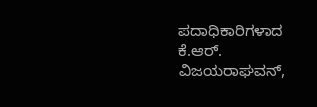ಪದಾಧಿಕಾರಿಗಳಾದ ಕೆ.ಆರ್. ವಿಜಯರಾಘವನ್,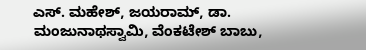ಎಸ್. ಮಹೇಶ್, ಜಯರಾಮ್, ಡಾ. ಮಂಜುನಾಥಸ್ವಾಮಿ, ವೆಂಕಟೇಶ್ ಬಾಬು,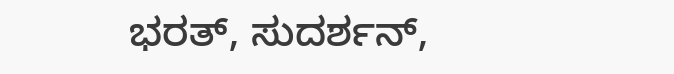ಭರತ್, ಸುದರ್ಶನ್,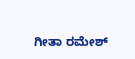ಗೀತಾ ರಮೇಶ್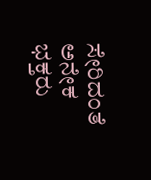ಸೇರಿದಂತೆ ಅನೇಕ ಭಕ್ತರು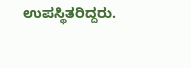ಉಪಸ್ಥಿತರಿದ್ದರು.